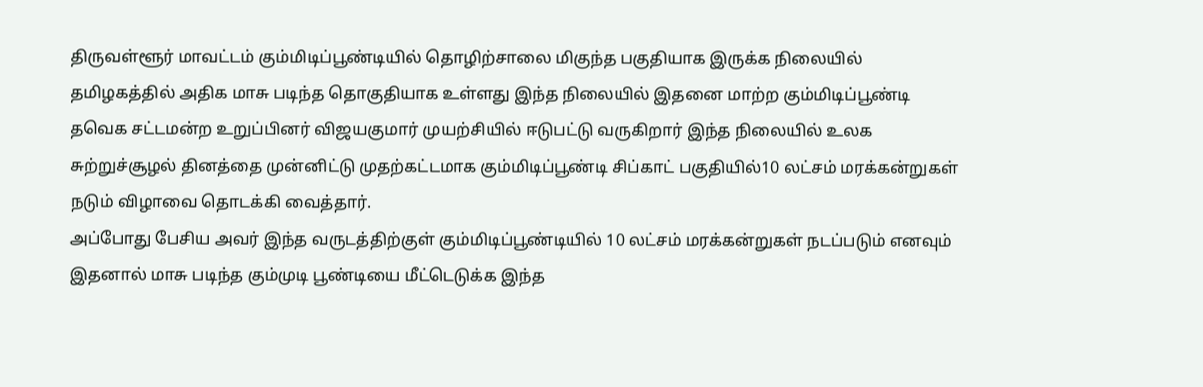திருவள்ளூர் மாவட்டம் கும்மிடிப்பூண்டியில் தொழிற்சாலை மிகுந்த பகுதியாக இருக்க நிலையில் தமிழகத்தில் அதிக மாசு படிந்த தொகுதியாக உள்ளது இந்த நிலையில் இதனை மாற்ற கும்மிடிப்பூண்டி தவெக சட்டமன்ற உறுப்பினர் விஜயகுமார் முயற்சியில் ஈடுபட்டு வருகிறார் இந்த நிலையில் உலக சுற்றுச்சூழல் தினத்தை முன்னிட்டு முதற்கட்டமாக கும்மிடிப்பூண்டி சிப்காட் பகுதியில்10 லட்சம் மரக்கன்றுகள் நடும் விழாவை தொடக்கி வைத்தார்.
அப்போது பேசிய அவர் இந்த வருடத்திற்குள் கும்மிடிப்பூண்டியில் 10 லட்சம் மரக்கன்றுகள் நடப்படும் எனவும் இதனால் மாசு படிந்த கும்முடி பூண்டியை மீட்டெடுக்க இந்த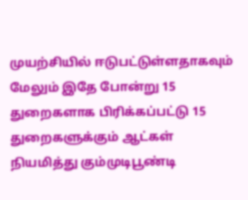முயற்சியில் ஈடுபட்டுள்ளதாகவும் மேலும் இதே போன்று 15 துறைகளாக பிரிக்கப்பட்டு 15 துறைகளுக்கும் ஆட்கள் நியமித்து கும்முடிபூண்டி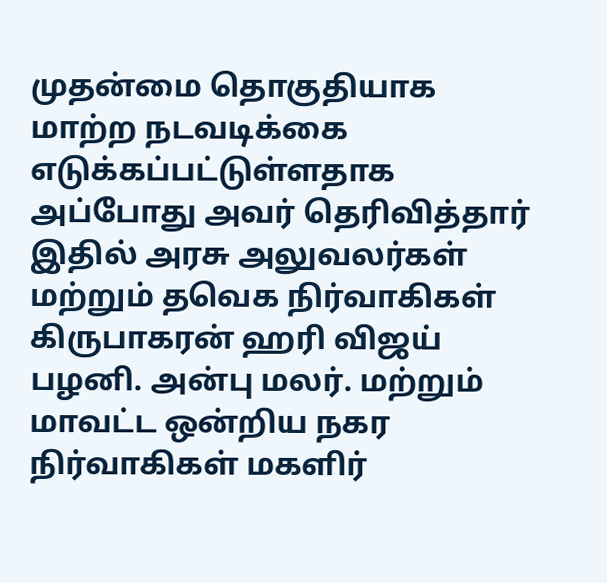முதன்மை தொகுதியாக மாற்ற நடவடிக்கை எடுக்கப்பட்டுள்ளதாக அப்போது அவர் தெரிவித்தார் இதில் அரசு அலுவலர்கள் மற்றும் தவெக நிர்வாகிகள் கிருபாகரன் ஹரி விஜய் பழனி. அன்பு மலர். மற்றும் மாவட்ட ஒன்றிய நகர நிர்வாகிகள் மகளிர்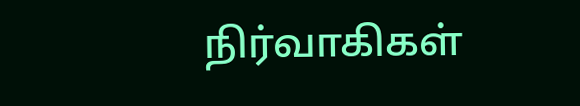நிர்வாகிகள்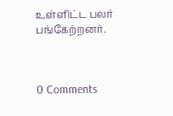உள்ளிட்ட பலர் பங்கேற்றனர்.



0 Comments